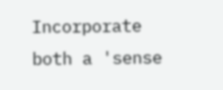Incorporate both a 'sense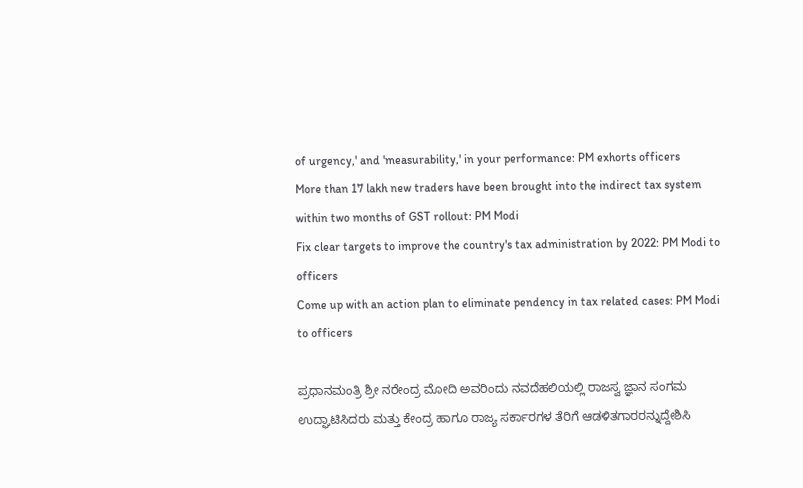of urgency,' and 'measurability,' in your performance: PM exhorts officers
More than 17 lakh new traders have been brought into the indirect tax system within two months of GST rollout: PM Modi
Fix clear targets to improve the country's tax administration by 2022: PM Modi to officers
Come up with an action plan to eliminate pendency in tax related cases: PM Modi to officers

ಪ್ರಧಾನಮಂತ್ರಿ ಶ್ರೀ ನರೇಂದ್ರ ಮೋದಿ ಅವರಿಂದು ನವದೆಹಲಿಯಲ್ಲಿ ರಾಜಸ್ವ ಜ್ಞಾನ ಸಂಗಮ ಉದ್ಘಾಟಿಸಿದರು ಮತ್ತು ಕೇಂದ್ರ ಹಾಗೂ ರಾಜ್ಯ ಸರ್ಕಾರಗಳ ತೆರಿಗೆ ಆಡಳಿತಗಾರರನ್ನುದ್ದೇಶಿಸಿ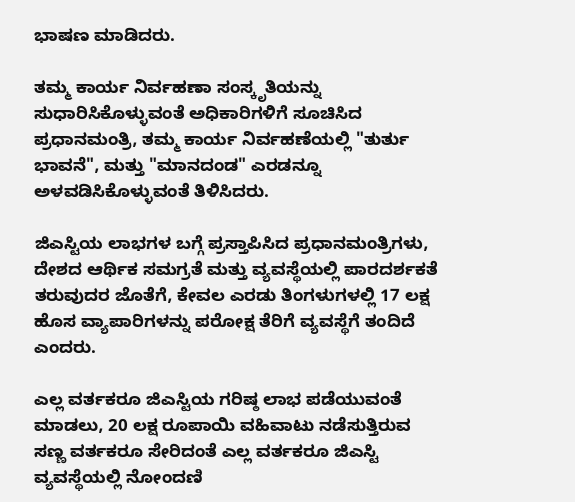ಭಾಷಣ ಮಾಡಿದರು.

ತಮ್ಮ ಕಾರ್ಯ ನಿರ್ವಹಣಾ ಸಂಸ್ಕೃತಿಯನ್ನು ಸುಧಾರಿಸಿಕೊಳ್ಳುವಂತೆ ಅಧಿಕಾರಿಗಳಿಗೆ ಸೂಚಿಸಿದ ಪ್ರಧಾನಮಂತ್ರಿ, ತಮ್ಮ ಕಾರ್ಯ ನಿರ್ವಹಣೆಯಲ್ಲಿ "ತುರ್ತು ಭಾವನೆ", ಮತ್ತು "ಮಾನದಂಡ" ಎರಡನ್ನೂ ಅಳವಡಿಸಿಕೊಳ್ಳುವಂತೆ ತಿಳಿಸಿದರು.

ಜಿಎಸ್ಟಿಯ ಲಾಭಗಳ ಬಗ್ಗೆ ಪ್ರಸ್ತಾಪಿಸಿದ ಪ್ರಧಾನಮಂತ್ರಿಗಳು, ದೇಶದ ಆರ್ಥಿಕ ಸಮಗ್ರತೆ ಮತ್ತು ವ್ಯವಸ್ಥೆಯಲ್ಲಿ ಪಾರದರ್ಶಕತೆ ತರುವುದರ ಜೊತೆಗೆ, ಕೇವಲ ಎರಡು ತಿಂಗಳುಗಳಲ್ಲಿ 17 ಲಕ್ಷ ಹೊಸ ವ್ಯಾಪಾರಿಗಳನ್ನು ಪರೋಕ್ಷ ತೆರಿಗೆ ವ್ಯವಸ್ಥೆಗೆ ತಂದಿದೆ ಎಂದರು.

ಎಲ್ಲ ವರ್ತಕರೂ ಜಿಎಸ್ಟಿಯ ಗರಿಷ್ಠ ಲಾಭ ಪಡೆಯುವಂತೆ ಮಾಡಲು, 20 ಲಕ್ಷ ರೂಪಾಯಿ ವಹಿವಾಟು ನಡೆಸುತ್ತಿರುವ ಸಣ್ಣ ವರ್ತಕರೂ ಸೇರಿದಂತೆ ಎಲ್ಲ ವರ್ತಕರೂ ಜಿಎಸ್ಟಿ ವ್ಯವಸ್ಥೆಯಲ್ಲಿ ನೋಂದಣಿ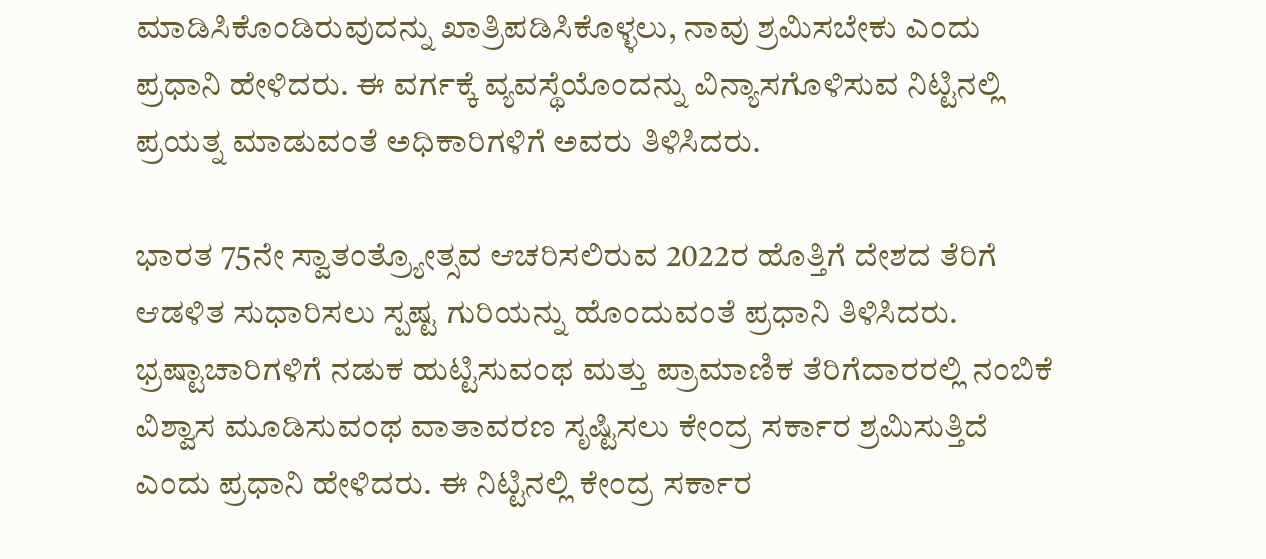ಮಾಡಿಸಿಕೊಂಡಿರುವುದನ್ನು ಖಾತ್ರಿಪಡಿಸಿಕೊಳ್ಳಲು, ನಾವು ಶ್ರಮಿಸಬೇಕು ಎಂದು ಪ್ರಧಾನಿ ಹೇಳಿದರು. ಈ ವರ್ಗಕ್ಕೆ ವ್ಯವಸ್ಥೆಯೊಂದನ್ನು ವಿನ್ಯಾಸಗೊಳಿಸುವ ನಿಟ್ಟಿನಲ್ಲಿ ಪ್ರಯತ್ನ ಮಾಡುವಂತೆ ಅಧಿಕಾರಿಗಳಿಗೆ ಅವರು ತಿಳಿಸಿದರು.

ಭಾರತ 75ನೇ ಸ್ವಾತಂತ್ರ್ಯೋತ್ಸವ ಆಚರಿಸಲಿರುವ 2022ರ ಹೊತ್ತಿಗೆ ದೇಶದ ತೆರಿಗೆ ಆಡಳಿತ ಸುಧಾರಿಸಲು ಸ್ಪಷ್ಟ ಗುರಿಯನ್ನು ಹೊಂದುವಂತೆ ಪ್ರಧಾನಿ ತಿಳಿಸಿದರು. ಭ್ರಷ್ಟಾಚಾರಿಗಳಿಗೆ ನಡುಕ ಹುಟ್ಟಿಸುವಂಥ ಮತ್ತು ಪ್ರಾಮಾಣಿಕ ತೆರಿಗೆದಾರರಲ್ಲಿ ನಂಬಿಕೆ ವಿಶ್ವಾಸ ಮೂಡಿಸುವಂಥ ವಾತಾವರಣ ಸೃಷ್ಟಿಸಲು ಕೇಂದ್ರ ಸರ್ಕಾರ ಶ್ರಮಿಸುತ್ತಿದೆ ಎಂದು ಪ್ರಧಾನಿ ಹೇಳಿದರು. ಈ ನಿಟ್ಟಿನಲ್ಲಿ ಕೇಂದ್ರ ಸರ್ಕಾರ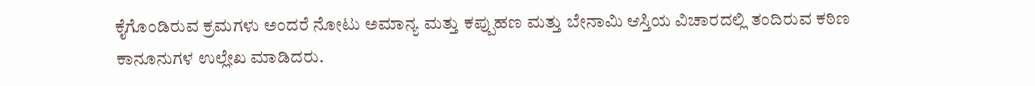ಕೈಗೊಂಡಿರುವ ಕ್ರಮಗಳು ಅಂದರೆ ನೋಟು ಅಮಾನ್ಯ ಮತ್ತು ಕಪ್ಪುಹಣ ಮತ್ತು ಬೇನಾಮಿ ಆಸ್ತಿಯ ವಿಚಾರದಲ್ಲಿ ತಂದಿರುವ ಕಠಿಣ ಕಾನೂನುಗಳ ಉಲ್ಲೇಖ ಮಾಡಿದರು.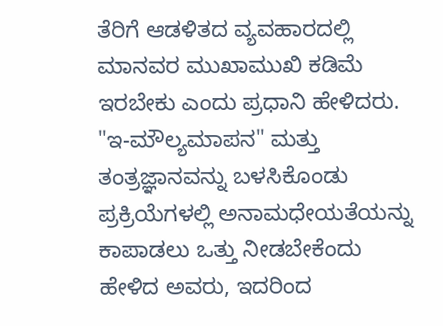ತೆರಿಗೆ ಆಡಳಿತದ ವ್ಯವಹಾರದಲ್ಲಿ ಮಾನವರ ಮುಖಾಮುಖಿ ಕಡಿಮೆ ಇರಬೇಕು ಎಂದು ಪ್ರಧಾನಿ ಹೇಳಿದರು. "ಇ-ಮೌಲ್ಯಮಾಪನ" ಮತ್ತು ತಂತ್ರಜ್ಞಾನವನ್ನು ಬಳಸಿಕೊಂಡು ಪ್ರಕ್ರಿಯೆಗಳಲ್ಲಿ ಅನಾಮಧೇಯತೆಯನ್ನು ಕಾಪಾಡಲು ಒತ್ತು ನೀಡಬೇಕೆಂದು ಹೇಳಿದ ಅವರು, ಇದರಿಂದ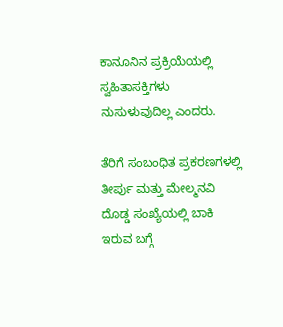ಕಾನೂನಿನ ಪ್ರಕ್ರಿಯೆಯಲ್ಲಿ ಸ್ವಹಿತಾಸಕ್ತಿಗಳು ನುಸುಳುವುದಿಲ್ಲ ಎಂದರು.

ತೆರಿಗೆ ಸಂಬಂಧಿತ ಪ್ರಕರಣಗಳಲ್ಲಿ ತೀರ್ಪು ಮತ್ತು ಮೇಲ್ಮನವಿ ದೊಡ್ಡ ಸಂಖ್ಯೆಯಲ್ಲಿ ಬಾಕಿ ಇರುವ ಬಗ್ಗೆ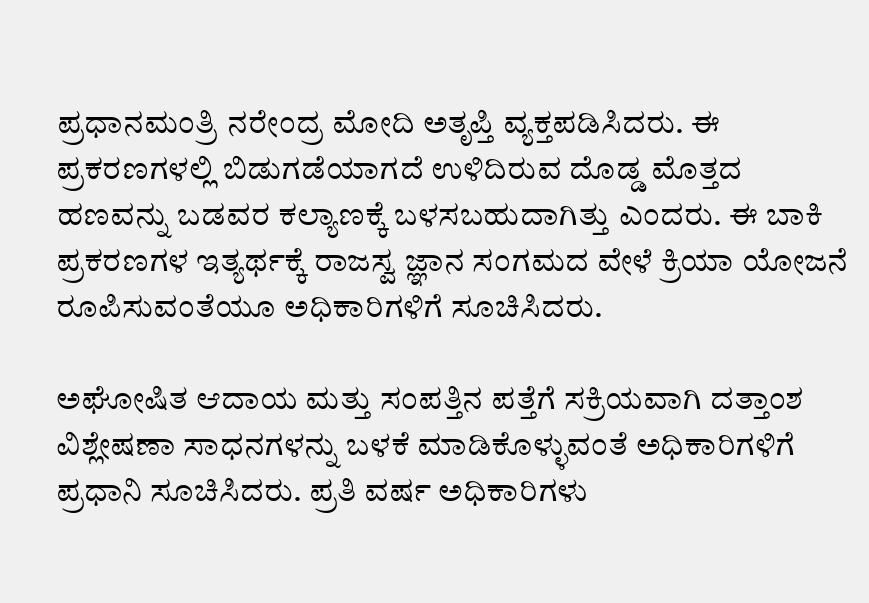ಪ್ರಧಾನಮಂತ್ರಿ ನರೇಂದ್ರ ಮೋದಿ ಅತೃಪ್ತಿ ವ್ಯಕ್ತಪಡಿಸಿದರು. ಈ ಪ್ರಕರಣಗಳಲ್ಲಿ ಬಿಡುಗಡೆಯಾಗದೆ ಉಳಿದಿರುವ ದೊಡ್ಡ ಮೊತ್ತದ ಹಣವನ್ನು ಬಡವರ ಕಲ್ಯಾಣಕ್ಕೆ ಬಳಸಬಹುದಾಗಿತ್ತು ಎಂದರು. ಈ ಬಾಕಿ ಪ್ರಕರಣಗಳ ಇತ್ಯರ್ಥಕ್ಕೆ ರಾಜಸ್ವ ಜ್ಞಾನ ಸಂಗಮದ ವೇಳೆ ಕ್ರಿಯಾ ಯೋಜನೆ ರೂಪಿಸುವಂತೆಯೂ ಅಧಿಕಾರಿಗಳಿಗೆ ಸೂಚಿಸಿದರು.

ಅಘೋಷಿತ ಆದಾಯ ಮತ್ತು ಸಂಪತ್ತಿನ ಪತ್ತೆಗೆ ಸಕ್ರಿಯವಾಗಿ ದತ್ತಾಂಶ ವಿಶ್ಲೇಷಣಾ ಸಾಧನಗಳನ್ನು ಬಳಕೆ ಮಾಡಿಕೊಳ್ಳುವಂತೆ ಅಧಿಕಾರಿಗಳಿಗೆ ಪ್ರಧಾನಿ ಸೂಚಿಸಿದರು. ಪ್ರತಿ ವರ್ಷ ಅಧಿಕಾರಿಗಳು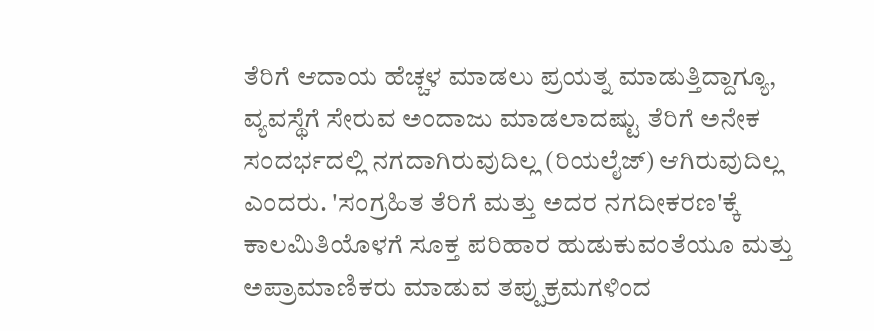ತೆರಿಗೆ ಆದಾಯ ಹೆಚ್ಚಳ ಮಾಡಲು ಪ್ರಯತ್ನ ಮಾಡುತ್ತಿದ್ದಾಗ್ಯೂ, ವ್ಯವಸ್ಥೆಗೆ ಸೇರುವ ಅಂದಾಜು ಮಾಡಲಾದಷ್ಟು ತೆರಿಗೆ ಅನೇಕ ಸಂದರ್ಭದಲ್ಲಿ ನಗದಾಗಿರುವುದಿಲ್ಲ (ರಿಯಲೈಜ್) ಆಗಿರುವುದಿಲ್ಲ ಎಂದರು. 'ಸಂಗ್ರಹಿತ ತೆರಿಗೆ ಮತ್ತು ಅದರ ನಗದೀಕರಣ'ಕ್ಕೆ ಕಾಲಮಿತಿಯೊಳಗೆ ಸೂಕ್ತ ಪರಿಹಾರ ಹುಡುಕುವಂತೆಯೂ ಮತ್ತು ಅಪ್ರಾಮಾಣಿಕರು ಮಾಡುವ ತಪ್ಪುಕ್ರಮಗಳಿಂದ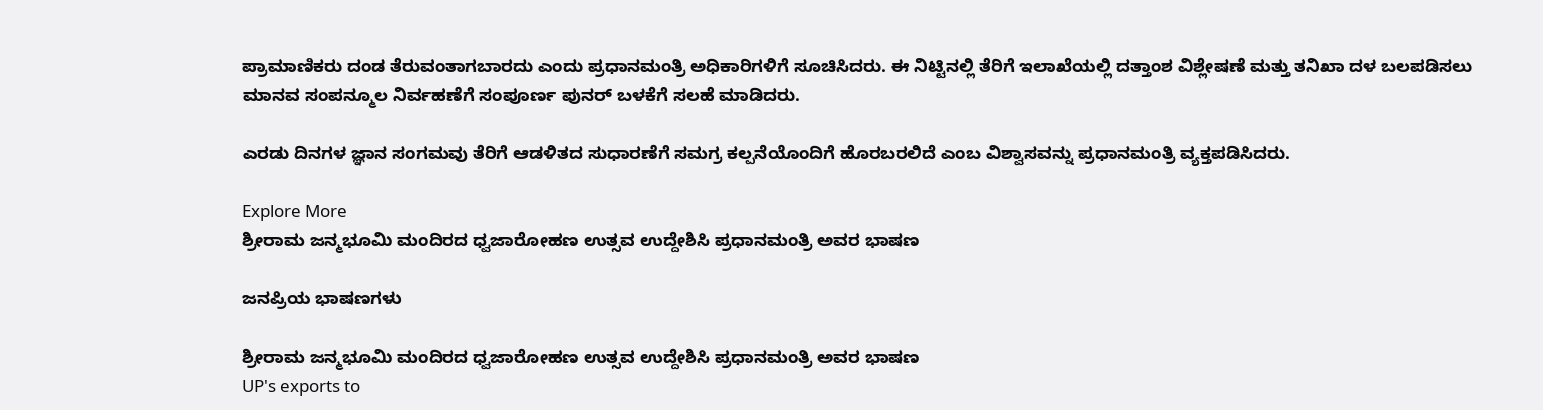ಪ್ರಾಮಾಣಿಕರು ದಂಡ ತೆರುವಂತಾಗಬಾರದು ಎಂದು ಪ್ರಧಾನಮಂತ್ರಿ ಅಧಿಕಾರಿಗಳಿಗೆ ಸೂಚಿಸಿದರು. ಈ ನಿಟ್ಟಿನಲ್ಲಿ ತೆರಿಗೆ ಇಲಾಖೆಯಲ್ಲಿ ದತ್ತಾಂಶ ವಿಶ್ಲೇಷಣೆ ಮತ್ತು ತನಿಖಾ ದಳ ಬಲಪಡಿಸಲು ಮಾನವ ಸಂಪನ್ಮೂಲ ನಿರ್ವಹಣೆಗೆ ಸಂಪೂರ್ಣ ಪುನರ್ ಬಳಕೆಗೆ ಸಲಹೆ ಮಾಡಿದರು.

ಎರಡು ದಿನಗಳ ಜ್ಞಾನ ಸಂಗಮವು ತೆರಿಗೆ ಆಡಳಿತದ ಸುಧಾರಣೆಗೆ ಸಮಗ್ರ ಕಲ್ಪನೆಯೊಂದಿಗೆ ಹೊರಬರಲಿದೆ ಎಂಬ ವಿಶ್ವಾಸವನ್ನು ಪ್ರಧಾನಮಂತ್ರಿ ವ್ಯಕ್ತಪಡಿಸಿದರು.

Explore More
ಶ್ರೀರಾಮ ಜನ್ಮಭೂಮಿ ಮಂದಿರದ ಧ್ವಜಾರೋಹಣ ಉತ್ಸವ ಉದ್ದೇಶಿಸಿ ಪ್ರಧಾನಮಂತ್ರಿ ಅವರ ಭಾಷಣ

ಜನಪ್ರಿಯ ಭಾಷಣಗಳು

ಶ್ರೀರಾಮ ಜನ್ಮಭೂಮಿ ಮಂದಿರದ ಧ್ವಜಾರೋಹಣ ಉತ್ಸವ ಉದ್ದೇಶಿಸಿ ಪ್ರಧಾನಮಂತ್ರಿ ಅವರ ಭಾಷಣ
UP's exports to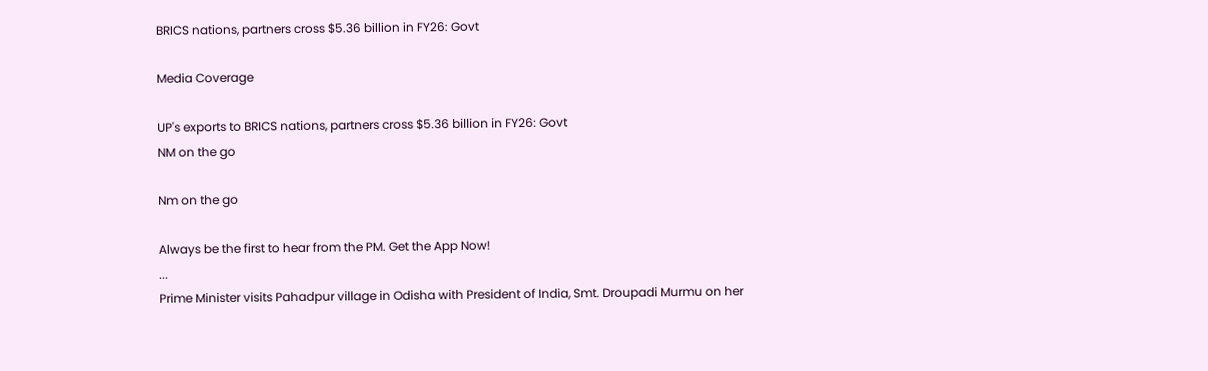BRICS nations, partners cross $5.36 billion in FY26: Govt

Media Coverage

UP's exports to BRICS nations, partners cross $5.36 billion in FY26: Govt
NM on the go

Nm on the go

Always be the first to hear from the PM. Get the App Now!
...
Prime Minister visits Pahadpur village in Odisha with President of India, Smt. Droupadi Murmu on her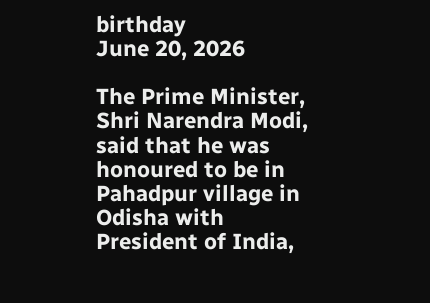birthday
June 20, 2026

The Prime Minister, Shri Narendra Modi, said that he was honoured to be in Pahadpur village in Odisha with President of India,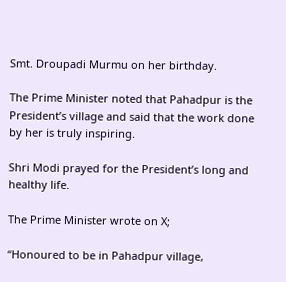Smt. Droupadi Murmu on her birthday.

The Prime Minister noted that Pahadpur is the President’s village and said that the work done by her is truly inspiring.

Shri Modi prayed for the President’s long and healthy life.

The Prime Minister wrote on X;

“Honoured to be in Pahadpur village,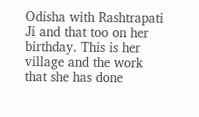Odisha with Rashtrapati Ji and that too on her birthday. This is her village and the work that she has done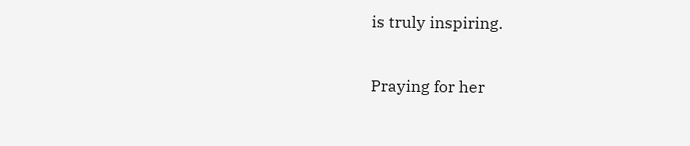is truly inspiring.

Praying for her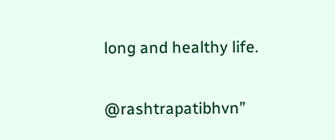long and healthy life.

@rashtrapatibhvn”